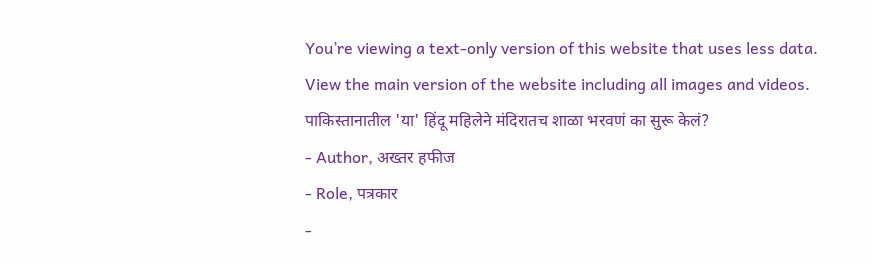You’re viewing a text-only version of this website that uses less data. View the main version of the website including all images and videos.
पाकिस्तानातील 'या' हिंदू महिलेने मंदिरातच शाळा भरवणं का सुरू केलं?
- Author, अख्तर हफीज
- Role, पत्रकार
-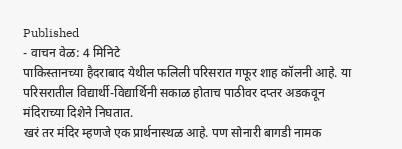Published
- वाचन वेळ: 4 मिनिटे
पाकिस्तानच्या हैदराबाद येथील फलिली परिसरात गफूर शाह कॉलनी आहे. या परिसरातील विद्यार्थी-विद्यार्थिनी सकाळ होताच पाठीवर दप्तर अडकवून मंदिराच्या दिशेने निघतात.
खरं तर मंदिर म्हणजे एक प्रार्थनास्थळ आहे. पण सोनारी बागडी नामक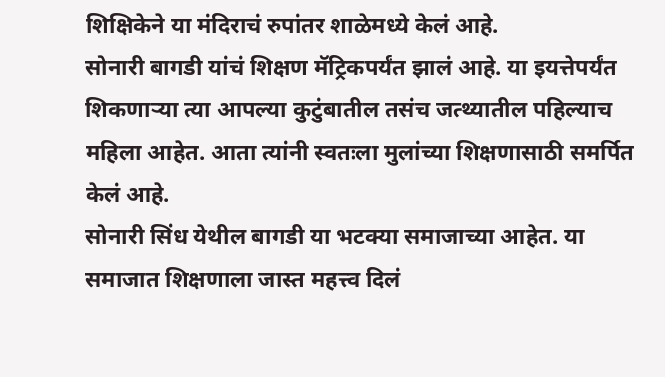शिक्षिकेने या मंदिराचं रुपांतर शाळेमध्ये केलं आहे.
सोनारी बागडी यांचं शिक्षण मॅट्रिकपर्यंत झालं आहे. या इयत्तेपर्यंत शिकणाऱ्या त्या आपल्या कुटुंबातील तसंच जत्थ्यातील पहिल्याच महिला आहेत. आता त्यांनी स्वतःला मुलांच्या शिक्षणासाठी समर्पित केलं आहे.
सोनारी सिंध येथील बागडी या भटक्या समाजाच्या आहेत. या समाजात शिक्षणाला जास्त महत्त्व दिलं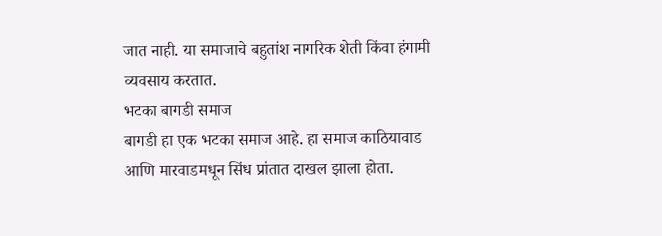जात नाही. या समाजाचे बहुतांश नागरिक शेती किंवा हंगामी व्यवसाय करतात.
भटका बागडी समाज
बागडी हा एक भटका समाज आहे. हा समाज काठियावाड आणि मारवाडमधून सिंध प्रांतात दाखल झाला होता.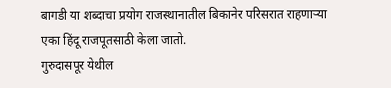बागडी या शब्दाचा प्रयोग राजस्थानातील बिकानेर परिसरात राहणाऱ्या एका हिंदू राजपूतसाठी केला जातो.
गुरुदासपूर येथील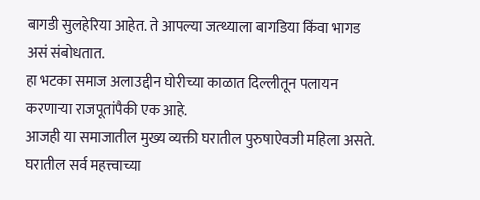बागडी सुलहेरिया आहेत. ते आपल्या जत्थ्याला बागडिया किंवा भागड असं संबोधतात.
हा भटका समाज अलाउद्दीन घोरीच्या काळात दिल्लीतून पलायन करणाऱ्या राजपूतांपैकी एक आहे.
आजही या समाजातील मुख्य व्यक्ती घरातील पुरुषाऐवजी महिला असते.
घरातील सर्व महत्त्वाच्या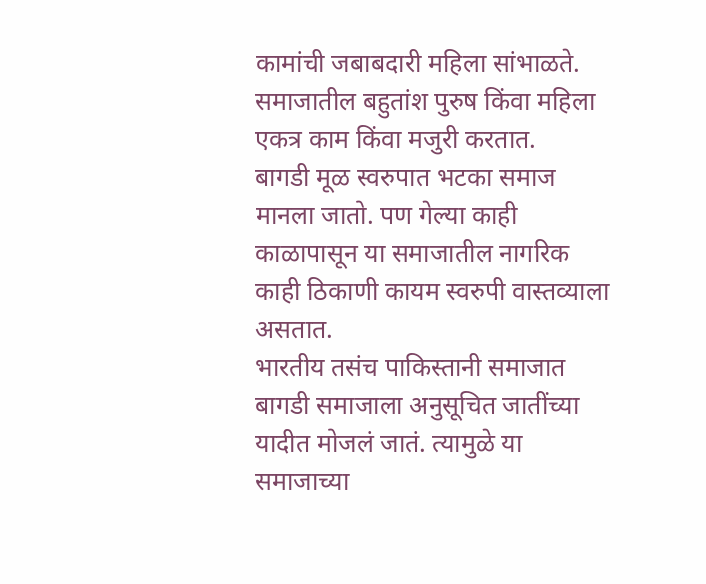कामांची जबाबदारी महिला सांभाळते. समाजातील बहुतांश पुरुष किंवा महिला एकत्र काम किंवा मजुरी करतात.
बागडी मूळ स्वरुपात भटका समाज मानला जातो. पण गेल्या काही काळापासून या समाजातील नागरिक काही ठिकाणी कायम स्वरुपी वास्तव्याला असतात.
भारतीय तसंच पाकिस्तानी समाजात बागडी समाजाला अनुसूचित जातींच्या यादीत मोजलं जातं. त्यामुळे या समाजाच्या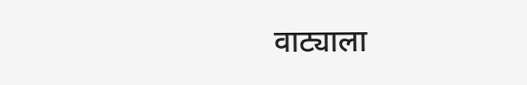वाट्याला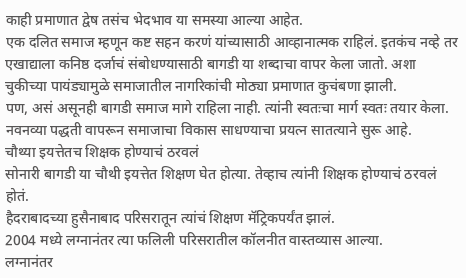काही प्रमाणात द्वेष तसंच भेदभाव या समस्या आल्या आहेत.
एक दलित समाज म्हणून कष्ट सहन करणं यांच्यासाठी आव्हानात्मक राहिलं. इतकंच नव्हे तर एखाद्याला कनिष्ठ दर्जाचं संबोधण्यासाठी बागडी या शब्दाचा वापर केला जातो. अशा चुकीच्या पायंड्यामुळे समाजातील नागरिकांची मोठ्या प्रमाणात कुचंबणा झाली.
पण, असं असूनही बागडी समाज मागे राहिला नाही. त्यांनी स्वतःचा मार्ग स्वतः तयार केला. नवनव्या पद्धती वापरून समाजाचा विकास साधण्याचा प्रयत्न सातत्याने सुरू आहे.
चौथ्या इयत्तेतच शिक्षक होण्याचं ठरवलं
सोनारी बागडी या चौथी इयत्तेत शिक्षण घेत होत्या. तेव्हाच त्यांनी शिक्षक होण्याचं ठरवलं होतं.
हैदराबादच्या हुसैनाबाद परिसरातून त्यांचं शिक्षण मॅट्रिकपर्यंत झालं.
2004 मध्ये लग्नानंतर त्या फलिली परिसरातील कॉलनीत वास्तव्यास आल्या.
लग्नानंतर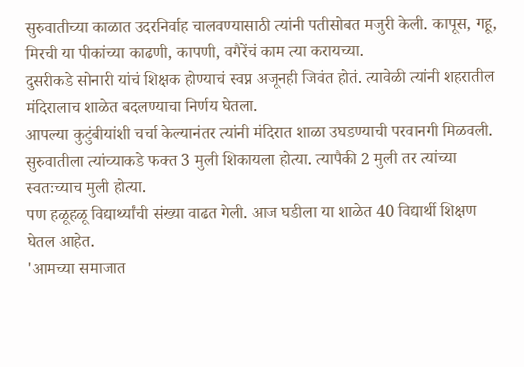सुरुवातीच्या काळात उदरनिर्वाह चालवण्यासाठी त्यांनी पतीसोबत मजुरी केली. कापूस, गहू, मिरची या पीकांच्या काढणी, कापणी, वगैरेंचं काम त्या करायच्या.
दुसरीकडे सोनारी यांचं शिक्षक होण्याचं स्वप्न अजूनही जिवंत होतं. त्यावेळी त्यांनी शहरातील मंदिरालाच शाळेत बदलण्याचा निर्णय घेतला.
आपल्या कुटुंबीयांशी चर्चा केल्यानंतर त्यांनी मंदिरात शाळा उघडण्याची परवानगी मिळवली.
सुरुवातीला त्यांच्याकडे फक्त 3 मुली शिकायला होत्या. त्यापैकी 2 मुली तर त्यांच्या स्वतःच्याच मुली होत्या.
पण हळूहळू विद्यार्थ्यांची संख्या वाढत गेली. आज घडीला या शाळेत 40 विद्यार्थी शिक्षण घेतल आहेत.
'आमच्या समाजात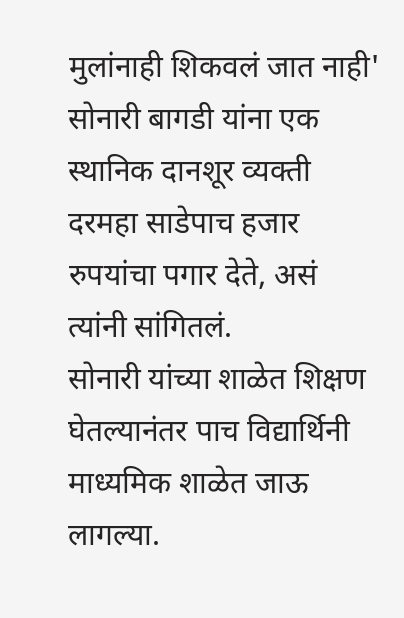मुलांनाही शिकवलं जात नाही'
सोनारी बागडी यांना एक स्थानिक दानशूर व्यक्ती दरमहा साडेपाच हजार रुपयांचा पगार देते, असं त्यांनी सांगितलं.
सोनारी यांच्या शाळेत शिक्षण घेतल्यानंतर पाच विद्यार्थिनी माध्यमिक शाळेत जाऊ लागल्या.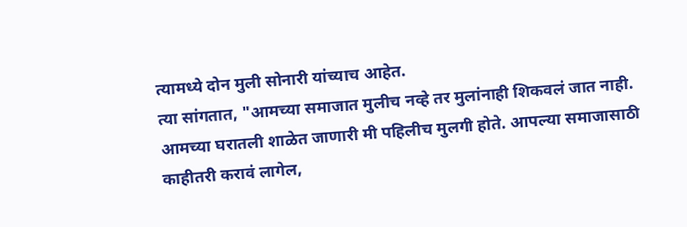त्यामध्ये दोन मुली सोनारी यांच्याच आहेत.
त्या सांगतात, "आमच्या समाजात मुलीच नव्हे तर मुलांनाही शिकवलं जात नाही. आमच्या घरातली शाळेत जाणारी मी पहिलीच मुलगी होते. आपल्या समाजासाठी काहीतरी करावं लागेल,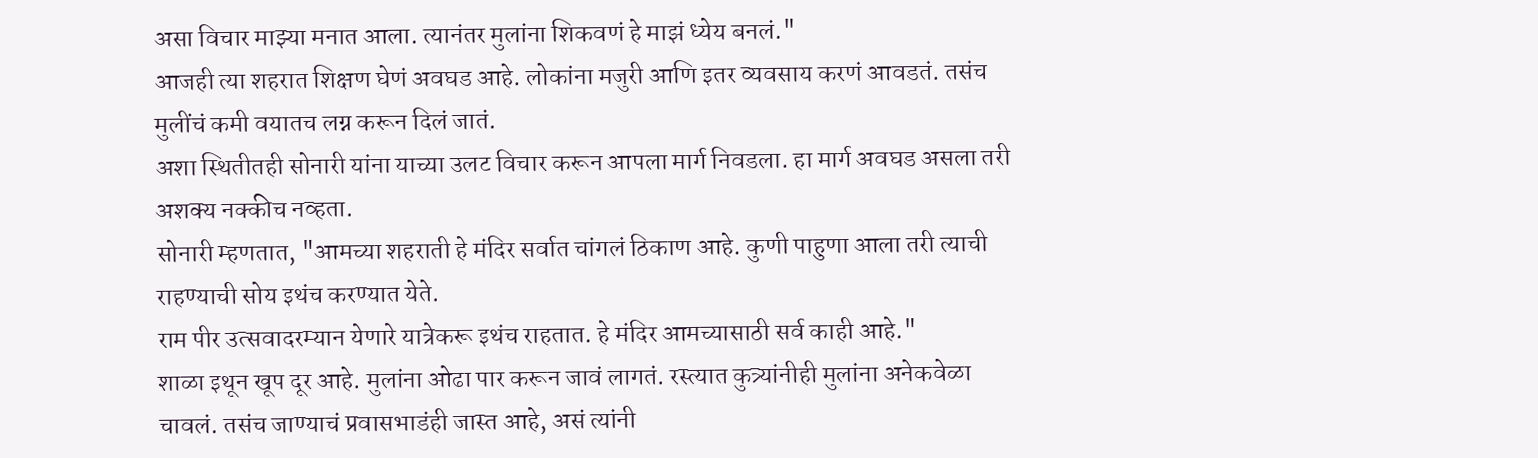असा विचार माझ्या मनात आला. त्यानंतर मुलांना शिकवणं हे माझं ध्येय बनलं."
आजही त्या शहरात शिक्षण घेणं अवघड आहे. लोकांना मजुरी आणि इतर व्यवसाय करणं आवडतं. तसंच मुलींचं कमी वयातच लग्न करून दिलं जातं.
अशा स्थितीतही सोनारी यांना याच्या उलट विचार करून आपला मार्ग निवडला. हा मार्ग अवघड असला तरी अशक्य नक्कीच नव्हता.
सोनारी म्हणतात, "आमच्या शहराती हे मंदिर सर्वात चांगलं ठिकाण आहे. कुणी पाहुणा आला तरी त्याची राहण्याची सोय इथंच करण्यात येते.
राम पीर उत्सवादरम्यान येणारे यात्रेकरू इथंच राहतात. हे मंदिर आमच्यासाठी सर्व काही आहे."
शाळा इथून खूप दूर आहे. मुलांना ओढा पार करून जावं लागतं. रस्त्यात कुत्र्यांनीही मुलांना अनेकवेळा चावलं. तसंच जाण्याचं प्रवासभाडंही जास्त आहे, असं त्यांनी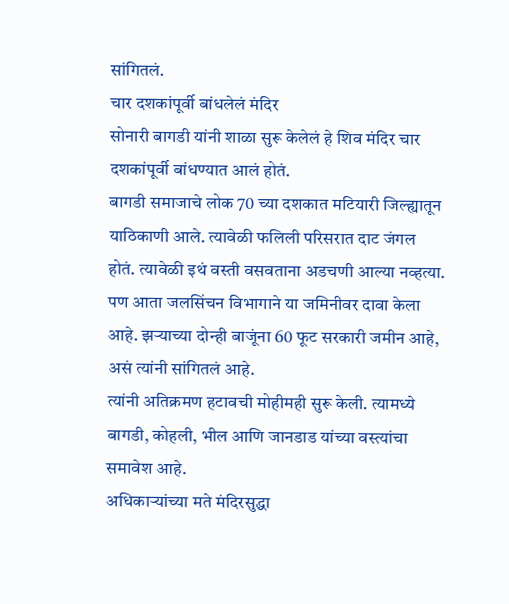सांगितलं.
चार दशकांपूर्वी बांधलेलं मंदिर
सोनारी बागडी यांनी शाळा सुरू केलेलं हे शिव मंदिर चार दशकांपूर्वी बांधण्यात आलं होतं.
बागडी समाजाचे लोक 70 च्या दशकात मटियारी जिल्ह्यातून याठिकाणी आले. त्यावेळी फलिली परिसरात दाट जंगल होतं. त्यावेळी इथं वस्ती वसवताना अडचणी आल्या नव्हत्या.
पण आता जलसिंचन विभागाने या जमिनीवर दावा केला आहे. झऱ्याच्या दोन्ही बाजूंना 60 फूट सरकारी जमीन आहे, असं त्यांनी सांगितलं आहे.
त्यांनी अतिक्रमण हटावची मोहीमही सुरू केली. त्यामध्ये बागडी, कोहली, भील आणि जानडाड यांच्या वस्त्यांचा समावेश आहे.
अधिकाऱ्यांच्या मते मंदिरसुद्धा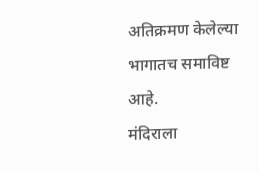अतिक्रमण केलेल्या भागातच समाविष्ट आहे.
मंदिराला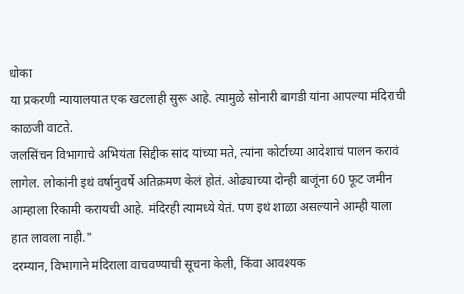धोका
या प्रकरणी न्यायालयात एक खटलाही सुरू आहे. त्यामुळे सोनारी बागडी यांना आपल्या मंदिराची काळजी वाटते.
जलसिंचन विभागाचे अभियंता सिद्दीक सांद यांच्या मते, त्यांना कोर्टाच्या आदेशाचं पालन करावं लागेल. लोकांनी इथं वर्षानुवर्षे अतिक्रमण केलं होतं. ओढ्याच्या दोन्ही बाजूंना 60 फूट जमीन आम्हाला रिकामी करायची आहे. मंदिरही त्यामध्ये येतं. पण इथं शाळा असल्याने आम्ही याला हात लावला नाही."
दरम्यान, विभागाने मंदिराला वाचवण्याची सूचना केली, किंवा आवश्यक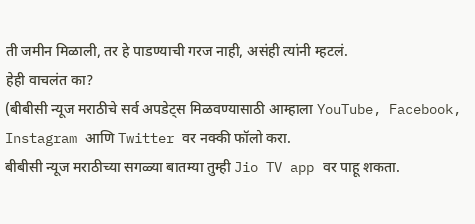ती जमीन मिळाली, तर हे पाडण्याची गरज नाही, असंही त्यांनी म्हटलं.
हेही वाचलंत का?
(बीबीसी न्यूज मराठीचे सर्व अपडेट्स मिळवण्यासाठी आम्हाला YouTube, Facebook, Instagram आणि Twitter वर नक्की फॉलो करा.
बीबीसी न्यूज मराठीच्या सगळ्या बातम्या तुम्ही Jio TV app वर पाहू शकता.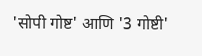'सोपी गोष्ट' आणि '3 गोष्टी'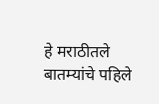हे मराठीतले बातम्यांचे पहिले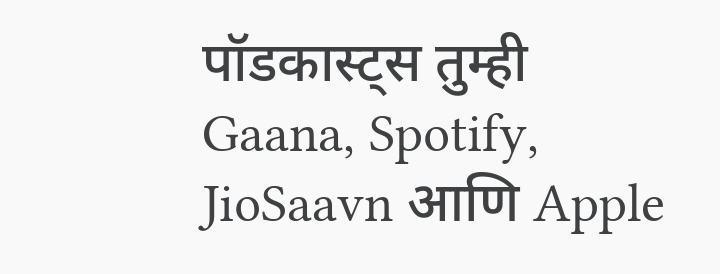पॉडकास्ट्स तुम्ही Gaana, Spotify, JioSaavn आणि Apple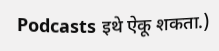Podcasts इथे ऐकू शकता.)